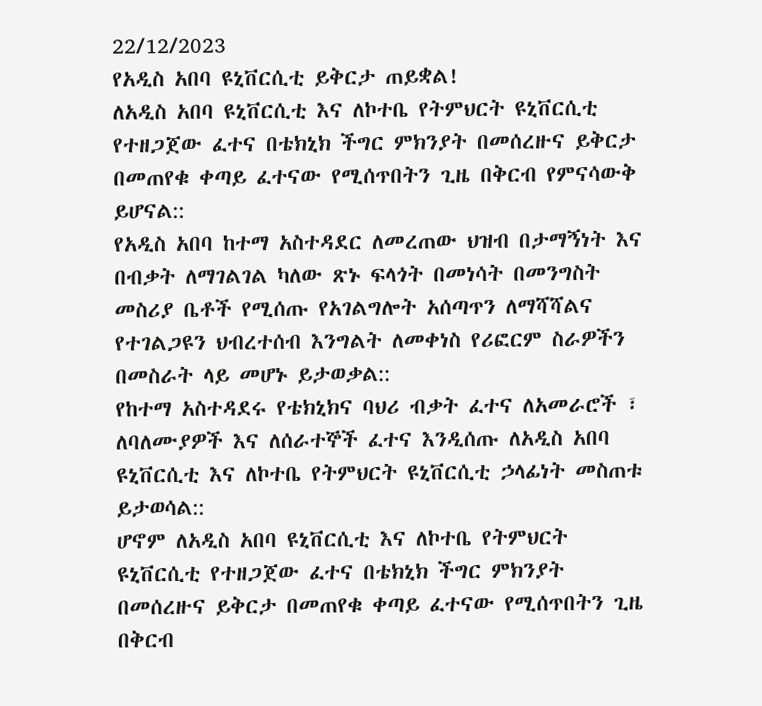22/12/2023
የአዲስ አበባ ዩኒቨርሲቲ ይቅርታ ጠይቋል!
ለአዲስ አበባ ዩኒቨርሲቲ እና ለኮተቤ የትምህርት ዩኒቨርሲቲ የተዘጋጀው ፈተና በቴክኒክ ችግር ምክንያት በመሰረዙና ይቅርታ በመጠየቁ ቀጣይ ፈተናው የሚሰጥበትን ጊዜ በቅርብ የምናሳውቅ ይሆናል::
የአዲስ አበባ ከተማ አስተዳደር ለመረጠው ህዝብ በታማኝነት እና በብቃት ለማገልገል ካለው ጽኑ ፍላጎት በመነሳት በመንግስት መስሪያ ቤቶች የሚሰጡ የአገልግሎት አሰጣጥን ለማሻሻልና የተገልጋዩን ህብረተሰብ እንግልት ለመቀነስ የሪፎርም ስራዎችን በመስራት ላይ መሆኑ ይታወቃል::
የከተማ አስተዳደሩ የቴክኒክና ባህሪ ብቃት ፈተና ለአመራሮች ፣ ለባለሙያዎች እና ለሰራተኞች ፈተና እንዲሰጡ ለአዲስ አበባ ዩኒቨርሲቲ እና ለኮተቤ የትምህርት ዩኒቨርሲቲ ኃላፊነት መስጠቱ ይታወሳል::
ሆኖም ለአዲስ አበባ ዩኒቨርሲቲ እና ለኮተቤ የትምህርት ዩኒቨርሲቲ የተዘጋጀው ፈተና በቴክኒክ ችግር ምክንያት በመሰረዙና ይቅርታ በመጠየቁ ቀጣይ ፈተናው የሚሰጥበትን ጊዜ በቅርብ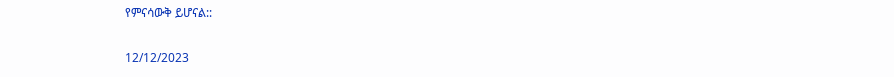የምናሳውቅ ይሆናል::

12/12/2023